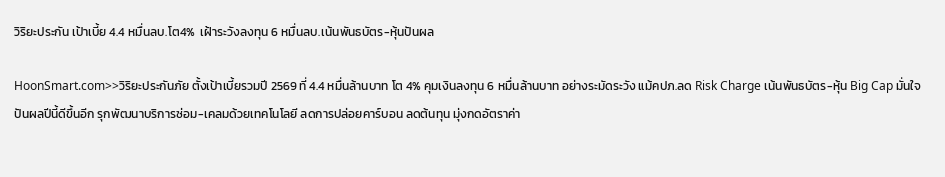วิริยะประกัน เป้าเบี้ย 4.4 หมื่นลบ.โต4%  เฝ้าระวังลงทุน 6 หมื่นลบ.เน้นพันธบัตร-หุ้นปันผล

HoonSmart.com>>วิริยะประกันภัย ตั้งเป้าเบี้ยรวมปี 2569 ที่ 4.4 หมื่นล้านบาท โต 4% คุมเงินลงทุน 6 หมื่นล้านบาท อย่างระมัดระวัง แม้คปภ.ลด Risk Charge เน้นพันธบัตร-หุ้น Big Cap มั่นใจปันผลปีนี้ดีขึ้นอีก รุกพัฒนาบริการซ่อม-เคลมด้วยเทคโนโลยี ลดการปล่อยคาร์บอน ลดต้นทุน มุ่งกดอัตราค่า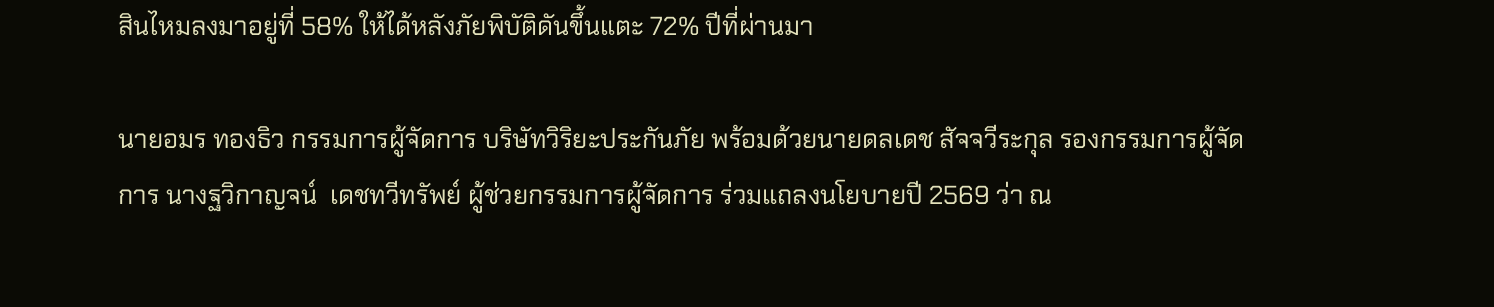สินไหมลงมาอยู่ที่ 58% ให้ได้หลังภัยพิบัติดันขึ้นแตะ 72% ปีที่ผ่านมา

นายอมร ทองธิว กรรมการผู้จัดการ บริษัทวิริยะประกันภัย พร้อมด้วยนายดลเดช สัจจวีระกุล รองกรรมการผู้จัดการ นางฐวิกาญจน์  เดชทวีทรัพย์ ผู้ช่วยกรรมการผู้จัดการ ร่วมแถลงนโยบายปี 2569 ว่า ณ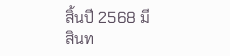สิ้นปี 2568 มีสินท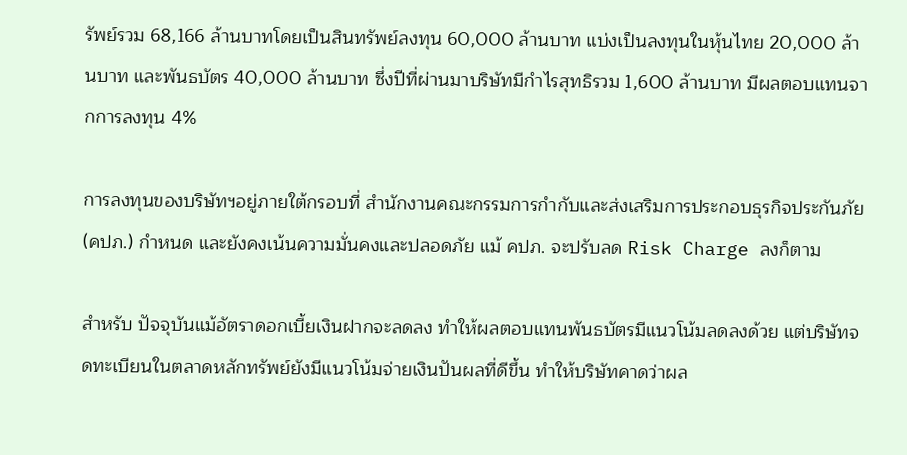รัพย์รวม 68,166 ล้านบาทโดยเป็นสินทรัพย์ลงทุน 60,000 ล้านบาท แบ่งเป็นลงทุนในหุ้นไทย 20,000 ล้านบาท และพันธบัตร 40,000 ล้านบาท ซึ่งปีที่ผ่านมาบริษัทมีกำไรสุทธิรวม 1,600 ล้านบาท มีผลตอบแทนจากการลงทุน 4%

การลงทุนของบริษัทฯอยู่ภายใต้กรอบที่ สำนักงานคณะกรรมการกำกับและส่งเสริมการประกอบธุรกิจประกันภัย(คปภ.) กำหนด และยังคงเน้นความมั่นคงและปลอดภัย แม้ คปภ. จะปรับลด Risk Charge ลงก็ตาม

สำหรับ ปัจจุบันแม้อัตราดอกเบี้ยเงินฝากจะลดลง ทำให้ผลตอบแทนพันธบัตรมีแนวโน้มลดลงด้วย แต่บริษัทจดทะเบียนในตลาดหลักทรัพย์ยังมีแนวโน้มจ่ายเงินปันผลที่ดีขึ้น ทำให้บริษัทคาดว่าผล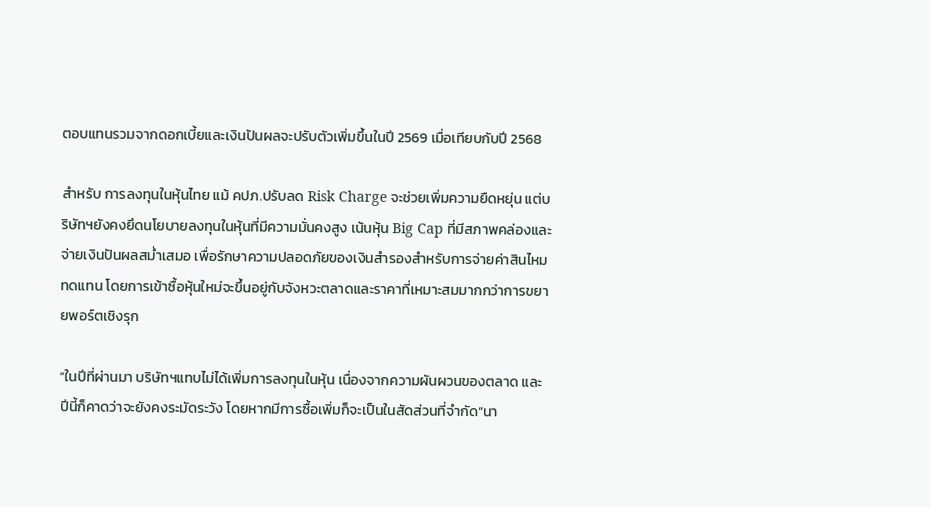ตอบแทนรวมจากดอกเบี้ยและเงินปันผลจะปรับตัวเพิ่มขึ้นในปี 2569 เมื่อเทียบกับปี 2568

สำหรับ การลงทุนในหุ้นไทย แม้ คปภ.ปรับลด Risk Charge จะช่วยเพิ่มความยืดหยุ่น แต่บริษัทฯยังคงยึดนโยบายลงทุนในหุ้นที่มีความมั่นคงสูง เน้นหุ้น Big Cap ที่มีสภาพคล่องและจ่ายเงินปันผลสม่ำเสมอ เพื่อรักษาความปลอดภัยของเงินสำรองสำหรับการจ่ายค่าสินไหมทดแทน โดยการเข้าซื้อหุ้นใหม่จะขึ้นอยู่กับจังหวะตลาดและราคาที่เหมาะสมมากกว่าการขยายพอร์ตเชิงรุก

“ในปีที่ผ่านมา บริษัทฯแทบไม่ได้เพิ่มการลงทุนในหุ้น เนื่องจากความผันผวนของตลาด และปีนี้ก็คาดว่าจะยังคงระมัดระวัง โดยหากมีการซื้อเพิ่มก็จะเป็นในสัดส่วนที่จำกัด”นา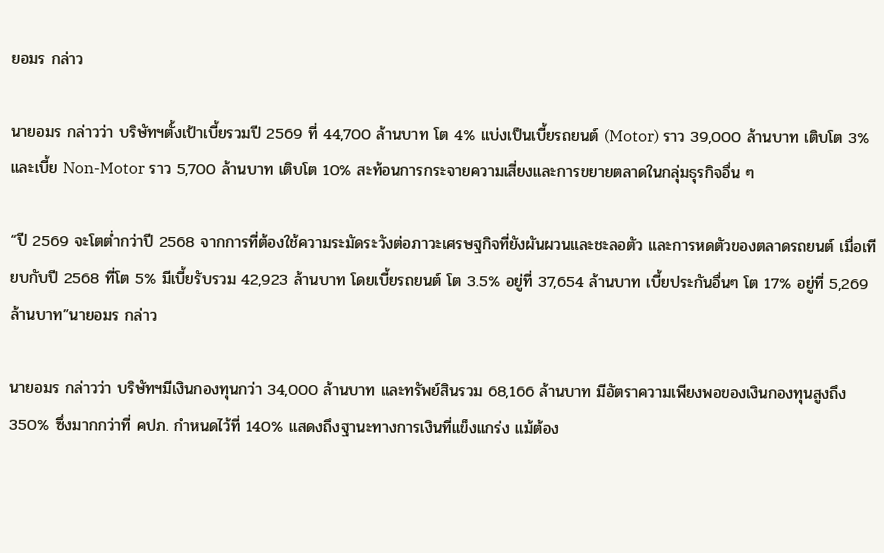ยอมร กล่าว

นายอมร กล่าวว่า บริษัทฯตั้งเป้าเบี้ยรวมปี 2569 ที่ 44,700 ล้านบาท โต 4% แบ่งเป็นเบี้ยรถยนต์ (Motor) ราว 39,000 ล้านบาท เติบโต 3% และเบี้ย Non-Motor ราว 5,700 ล้านบาท เติบโต 10% สะท้อนการกระจายความเสี่ยงและการขยายตลาดในกลุ่มธุรกิจอื่น ๆ

“ปี 2569 จะโตต่ำกว่าปี 2568 จากการที่ต้องใช้ความระมัดระวังต่อภาวะเศรษฐกิจที่ยังผันผวนและชะลอตัว และการหดตัวของตลาดรถยนต์ เมื่อเทียบกับปี 2568 ที่โต 5% มีเบี้ยรับรวม 42,923 ล้านบาท โดยเบี้ยรถยนต์ โต 3.5% อยู่ที่ 37,654 ล้านบาท เบี้ยประกันอื่นๆ โต 17% อยู่ที่ 5,269 ล้านบาท”นายอมร กล่าว

นายอมร กล่าวว่า บริษัทฯมีเงินกองทุนกว่า 34,000 ล้านบาท และทรัพย์สินรวม 68,166 ล้านบาท มีอัตราความเพียงพอของเงินกองทุนสูงถึง 350% ซึ่งมากกว่าที่ คปภ. กำหนดไว้ที่ 140% แสดงถึงฐานะทางการเงินที่แข็งแกร่ง แม้ต้อง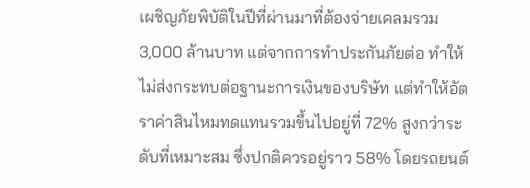เผชิญภัยพิบัติในปีที่ผ่านมาที่ต้องจ่ายเคลมรวม 3,000 ล้านบาท แต่จากการทำประกันภัยต่อ ทำให้ไม่ส่งกระทบต่อฐานะการเงินของบริษัท แต่ทำให้อัตราค่าสินไหมทดแทนรวมขึ้นไปอยู่ที่ 72% สูงกว่าระดับที่เหมาะสม ซึ่งปกติควรอยู่ราว 58% โดยรถยนต์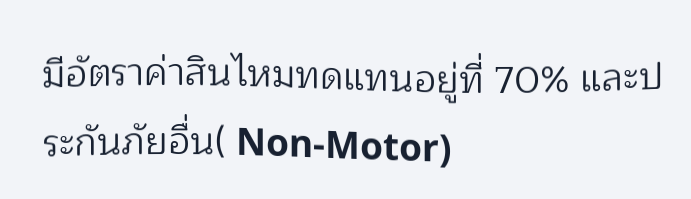มีอัตราค่าสินไหมทดแทนอยู่ที่ 70% และประกันภัยอื่น( Non-Motor)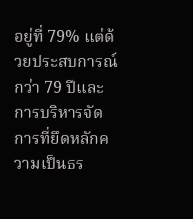อยู่ที่ 79% แต่ด้วยประสบการณ์กว่า 79 ปีและการบริหารจัดการที่ยึดหลักความเป็นธร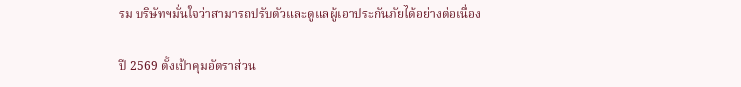รม บริษัทฯมั่นใจว่าสามารถปรับตัวและดูแลผู้เอาประกันภัยได้อย่างต่อเนื่อง

ปี 2569 ตั้งเป้าคุมอัตราส่วน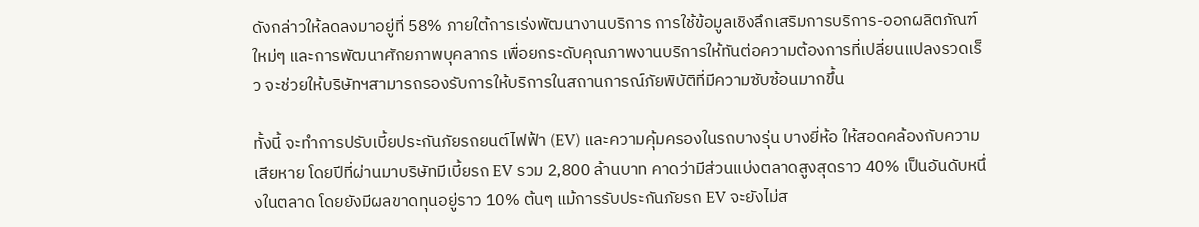ดังกล่าวให้ลดลงมาอยู่ที่ 58% ภายใต้การเร่งพัฒนางานบริการ การใช้ข้อมูลเชิงลึกเสริมการบริการ-ออกผลิตภัณฑ์ใหม่ๆ และการพัฒนาศักยภาพบุคลากร เพื่อยกระดับคุณภาพงานบริการให้ทันต่อความต้องการที่เปลี่ยนแปลงรวดเร็ว จะช่วยให้บริษัทฯสามารถรองรับการให้บริการในสถานการณ์ภัยพิบัติที่มีความซับซ้อนมากขึ้น

ทั้งนี้ จะทำการปรับเบี้ยประกันภัยรถยนต์ไฟฟ้า (EV) และความคุ้มครองในรถบางรุ่น บางยี่ห้อ ให้สอดคล้องกับความเสียหาย โดยปีที่ผ่านมาบริษัทมีเบี้ยรถ EV รวม 2,800 ล้านบาท คาดว่ามีส่วนแบ่งตลาดสูงสุดราว 40% เป็นอันดับหนึ่งในตลาด โดยยังมีผลขาดทุนอยู่ราว 10% ต้นๆ แม้การรับประกันภัยรถ EV จะยังไม่ส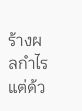ร้างผลกำไร แต่ด้ว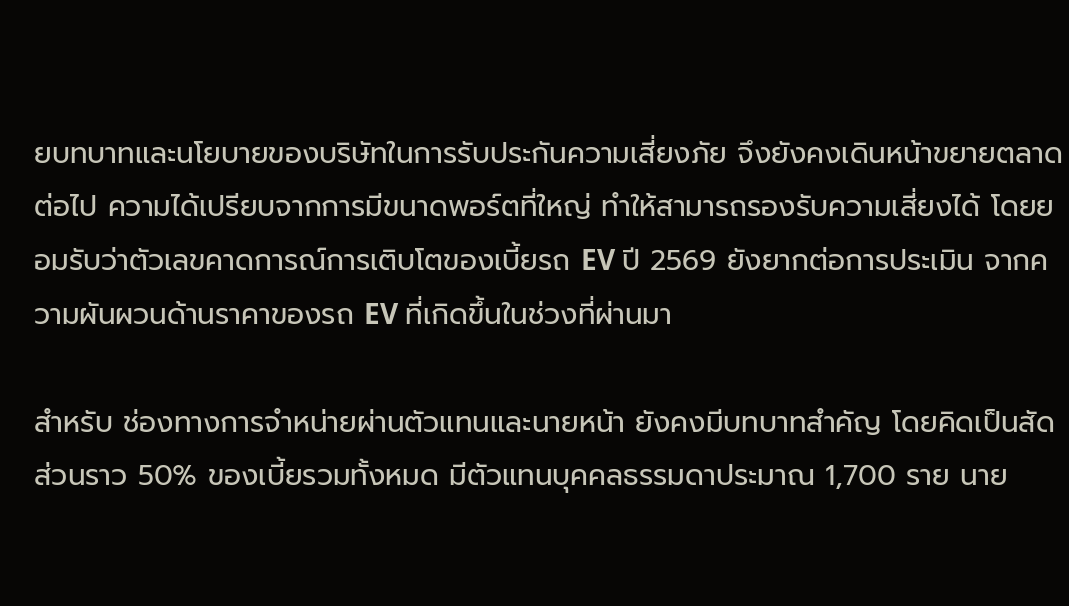ยบทบาทและนโยบายของบริษัทในการรับประกันความเสี่ยงภัย จึงยังคงเดินหน้าขยายตลาดต่อไป ความได้เปรียบจากการมีขนาดพอร์ตที่ใหญ่ ทำให้สามารถรองรับความเสี่ยงได้ โดยยอมรับว่าตัวเลขคาดการณ์การเติบโตของเบี้ยรถ EV ปี 2569 ยังยากต่อการประเมิน จากความผันผวนด้านราคาของรถ EV ที่เกิดขึ้นในช่วงที่ผ่านมา

สำหรับ ช่องทางการจำหน่ายผ่านตัวแทนและนายหน้า ยังคงมีบทบาทสำคัญ โดยคิดเป็นสัดส่วนราว 50% ของเบี้ยรวมทั้งหมด มีตัวแทนบุคคลธรรมดาประมาณ 1,700 ราย นาย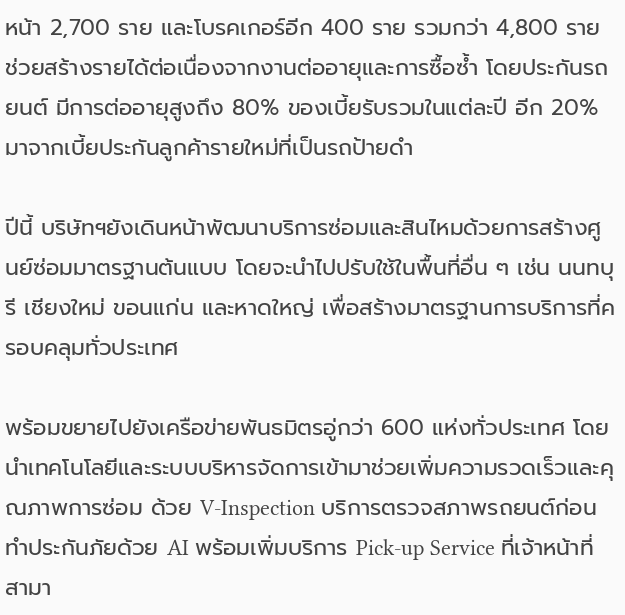หน้า 2,700 ราย และโบรคเกอร์อีก 400 ราย รวมกว่า 4,800 ราย ช่วยสร้างรายได้ต่อเนื่องจากงานต่ออายุและการซื้อซ้ำ โดยประกันรถยนต์ มีการต่ออายุสูงถึง 80% ของเบี้ยรับรวมในแต่ละปี อีก 20% มาจากเบี้ยประกันลูกค้ารายใหม่ที่เป็นรถป้ายดำ

ปีนี้ บริษัทฯยังเดินหน้าพัฒนาบริการซ่อมและสินไหมด้วยการสร้างศูนย์ซ่อมมาตรฐานต้นแบบ โดยจะนำไปปรับใช้ในพื้นที่อื่น ๆ เช่น นนทบุรี เชียงใหม่ ขอนแก่น และหาดใหญ่ เพื่อสร้างมาตรฐานการบริการที่ครอบคลุมทั่วประเทศ

พร้อมขยายไปยังเครือข่ายพันธมิตรอู่กว่า 600 แห่งทั่วประเทศ โดยนำเทคโนโลยีและระบบบริหารจัดการเข้ามาช่วยเพิ่มความรวดเร็วและคุณภาพการซ่อม ด้วย V-Inspection บริการตรวจสภาพรถยนต์ก่อนทำประกันภัยด้วย AI พร้อมเพิ่มบริการ Pick-up Service ที่เจ้าหน้าที่สามา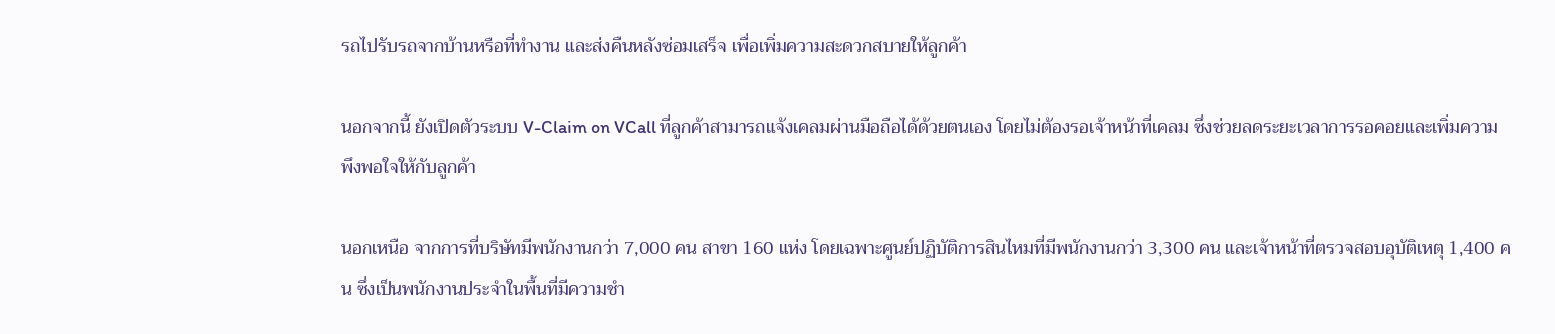รถไปรับรถจากบ้านหรือที่ทำงาน และส่งคืนหลังซ่อมเสร็จ เพื่อเพิ่มความสะดวกสบายให้ลูกค้า

นอกจากนี้ ยังเปิดตัวระบบ V-Claim on VCall ที่ลูกค้าสามารถแจ้งเคลมผ่านมือถือได้ด้วยตนเอง โดยไม่ต้องรอเจ้าหน้าที่เคลม ซึ่งช่วยลดระยะเวลาการรอคอยและเพิ่มความพึงพอใจให้กับลูกค้า

นอกเหนือ จากการที่บริษัทมีพนักงานกว่า 7,000 คน สาขา 160 แห่ง โดยเฉพาะศูนย์ปฏิบัติการสินไหมที่มีพนักงานกว่า 3,300 คน และเจ้าหน้าที่ตรวจสอบอุบัติเหตุ 1,400 คน ซึ่งเป็นพนักงานประจำในพื้นที่มีความชำ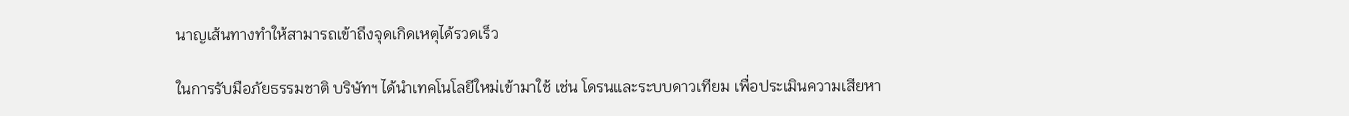นาญเส้นทางทำให้สามารถเข้าถึงจุดเกิดเหตุได้รวดเร็ว

ในการรับมือภัยธรรมชาติ บริษัทฯ ได้นำเทคโนโลยีใหม่เข้ามาใช้ เช่น โดรนและระบบดาวเทียม เพื่อประเมินความเสียหา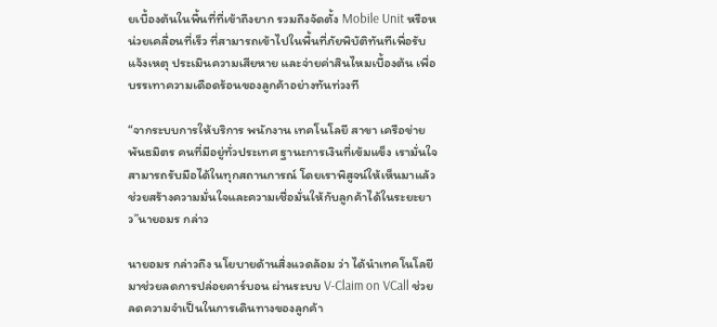ยเบื้องต้นในพื้นที่ที่เข้าถึงยาก รวมถึงจัดตั้ง Mobile Unit หรือหน่วยเคลื่อนที่เร็ว ที่สามารถเข้าไปในพื้นที่ภัยพิบัติทันทีเพื่อรับแจ้งเหตุ ประเมินความเสียหาย และจ่ายค่าสินไหมเบื้องต้น เพื่อบรรเทาความเดือดร้อนของลูกค้าอย่างทันท่วงที

“จากระบบการให้บริการ พนักงาน เทคโนโลยี สาขา เครือข่ายพันธมิตร คนที่มีอยู่ทั่วประเทศ ฐานะการเงินที่เข้มแข็ง เรามั่นใจสามารถรับมือได้ในทุกสถานการณ์ โดยเราพิสูจน์ให้เห็นมาแล้วช่วยสร้างความมั่นใจและความเชื่อมั่นให้กับลูกค้าได้ในระยะยาว”นายอมร กล่าว

นายอมร กล่าวถึง นโยบายด้านสิ่งแวดล้อม ว่า ได้นำเทคโนโลยีมาช่วยลดการปล่อยคาร์บอน ผ่านระบบ V-Claim on VCall ช่วยลดความจำเป็นในการเดินทางของลูกค้า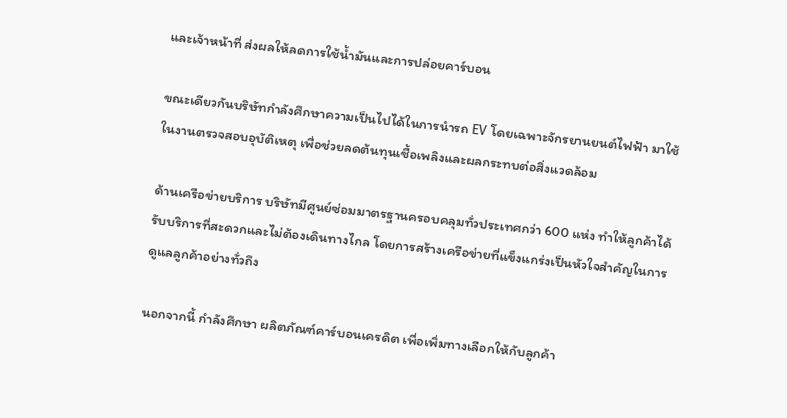และเจ้าหน้าที่ ส่งผลให้ลดการใช้น้ำมันและการปล่อยคาร์บอน

ขณะเดียวกันบริษัทกำลังศึกษาความเป็นไปได้ในการนำรถ EV โดยเฉพาะจักรยานยนต์ไฟฟ้า มาใช้ในงานตรวจสอบอุบัติเหตุ เพื่อช่วยลดต้นทุนเชื้อเพลิงและผลกระทบต่อสิ่งแวดล้อม

ด้านเครือข่ายบริการ บริษัทมีศูนย์ซ่อมมาตรฐานครอบคลุมทั่วประเทศกว่า 600 แห่ง ทำให้ลูกค้าได้รับบริการที่สะดวกและไม่ต้องเดินทางไกล โดยการสร้างเครือข่ายที่แข็งแกร่งเป็นหัวใจสำคัญในการดูแลลูกค้าอย่างทั่วถึง

นอกจากนี้ กำลังศึกษา ผลิตภัณฑ์คาร์บอนเครดิต เพื่อเพิ่มทางเลือกให้กับลูกค้า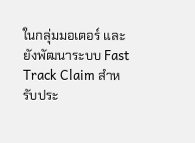ในกลุ่มมอเตอร์ และยังพัฒนาระบบ Fast Track Claim สำหรับประ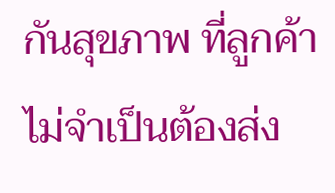กันสุขภาพ ที่ลูกค้าไม่จำเป็นต้องส่ง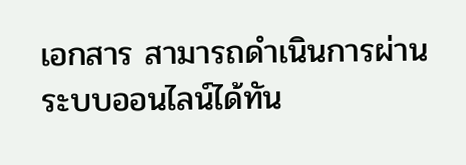เอกสาร สามารถดำเนินการผ่านระบบออนไลน์ได้ทัน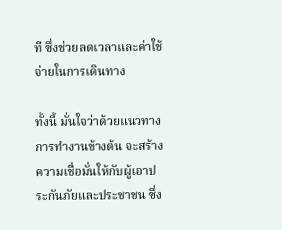ที ซึ่งช่วยลดเวลาและค่าใช้จ่ายในการเดินทาง

ทั้งนี้ มั่นใจว่าด้วยแนวทางการทำงานข้างต้น จะสร้างความเชื่อมั่นให้กับผู้เอาประกันภัยและประชาชน ซึ่ง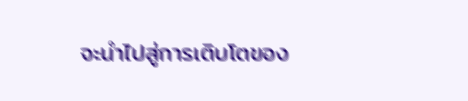จะนำไปสู่การเติบโตของ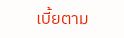เบี้ยตาม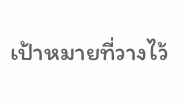เป้าหมายที่วางไว้